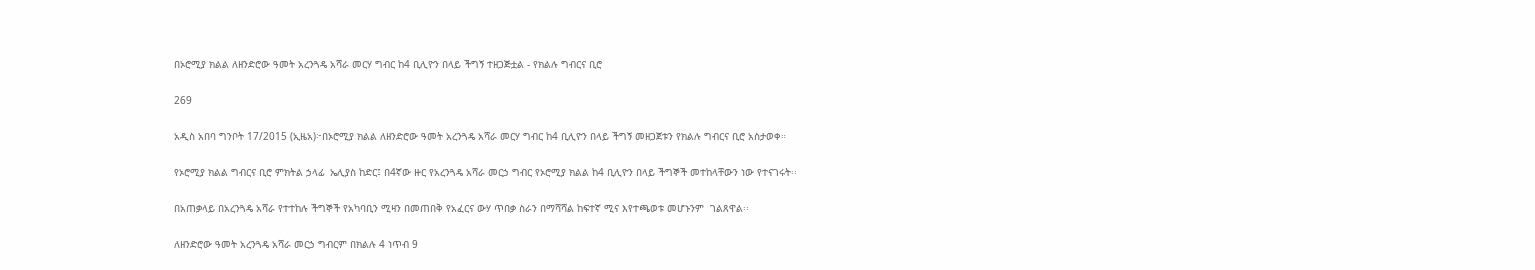በኦሮሚያ ክልል ለዘንድሮው ዓመት አረንጓዴ አሻራ መርሃ ግብር ከ4 ቢሊዮን በላይ ችግኝ ተዘጋጅቷል - የክልሉ ግብርና ቢሮ

269

አዲስ አበባ ግንቦት 17/2015 (ኢዜአ)፦በኦሮሚያ ክልል ለዘንድሮው ዓመት አረንጓዴ አሻራ መርሃ ግብር ከ4 ቢሊዮን በላይ ችግኝ መዘጋጀቱን የክልሉ ግብርና ቢሮ አስታወቀ።

የኦሮሚያ ክልል ግብርና ቢሮ ምክትል ኃላፊ  ኤሊያስ ከድር፤ በ4ኛው ዙር የአረንጓዴ አሻራ መርኃ ግብር የኦሮሚያ ክልል ከ4 ቢሊዮን በላይ ችግኞች መተከላቸውን ነው የተናገሩት፡፡

በአጠቃላይ በአረንጓዴ አሻራ የተተከሉ ችግኞች የአካባቢን ሚዛን በመጠበቅ የአፈርና ውሃ ጥበቃ ስራን በማሻሻል ከፍተኛ ሚና እየተጫወቱ መሆኑንም  ገልጸዋል፡፡

ለዘንድሮው ዓመት አረንጓዴ አሻራ መርኃ ግብርም በክልሉ 4 ነጥብ 9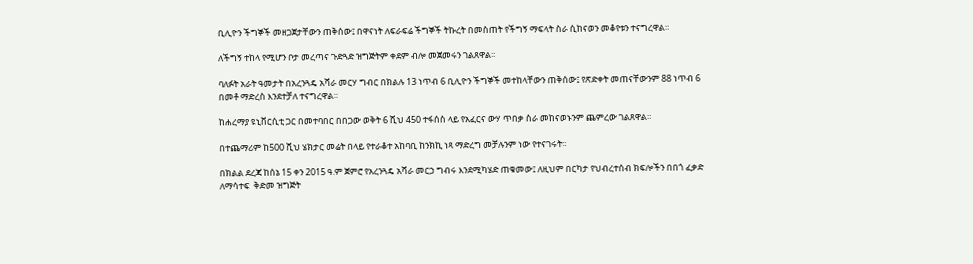ቢሊዮን ችግኞች መዘጋጀታቸውን ጠቅሰው፤ በዋናነት ለፍራፍሬ ችግኞች ትኩረት በመስጠት የችግኝ ማፍላት ስራ ሲከናወን መቆየቱን ተናግረዋል።

ለችግኝ ተከላ የሚሆን ቦታ መረጣና ጉድጓድ ዝግጅትም ቀደም ብሎ መጀመሩን ገልጸዋል፡፡

ባለፉት አራት ዓመታት በአረንጓዴ አሻራ መርሃ ግብር በክልሉ 13 ነጥብ 6 ቢሊዮን ችግኞች መተከላቸውን ጠቅሰው፤ የጽድቀት መጠናቸውንም 88 ነጥብ 6 በመቶ ማድረስ እንደተቻለ ተናግረዋል።

ከሐረማያ ዩኒቨርሲቲ ጋር በመተባበር በበጋው ወቅት 6 ሺህ 450 ተፋሰስ ላይ የአፈርና ውሃ ጥበቃ ስራ መከናወኑንም ጨምረው ገልጸዋል።

በተጨማሪም ከ500 ሺህ ሄክታር መሬት በላይ የተራቆተ አከባቢ ከንክኪ ነጻ ማድረግ መቻሉንም ነው የተናገሩት፡፡

በክልል ደረጃ ከሰኔ 15 ቀን 2015 ዓ.ም ጀምሮ የአረንጓዴ አሻራ መርኃ ግብሩ እንደሚካሄድ ጠቁመው፤ ለዚህም በርካታ የህብረተሰብ ክፍሎችን በበጎ ፈቃድ ለማሳተፍ  ቅድመ ዝግጅት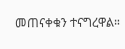መጠናቀቁን ተናግረዋል።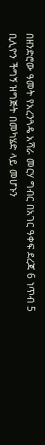በዘንድሮው ዓመት የአረንጓዴ አሻራ መርሃ ግብር በአገር ዓቀፍ ደረጃ 6 ነጥብ 5 ቢሊዮን ችግኝ ዝግጅት በመካሄድ ላይ መሆኑን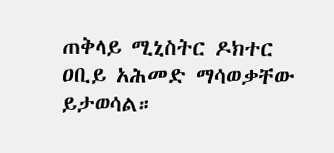ጠቅላይ ሚኒስትር ዶክተር ዐቢይ አሕመድ ማሳወቃቸው ይታወሳል።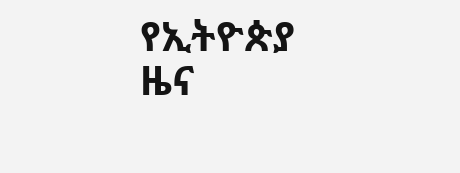የኢትዮጵያ ዜና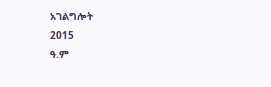አገልግሎት
2015
ዓ.ም